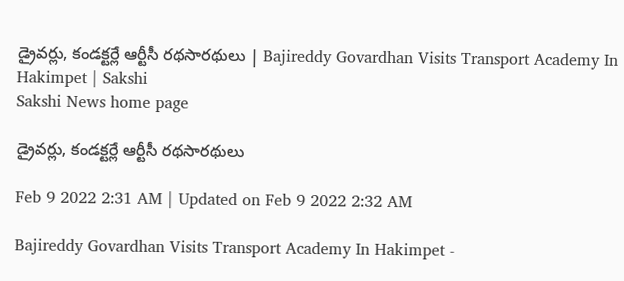డ్రైవర్లు, కండక్టర్లే ఆర్టీసీ రథసారథులు | Bajireddy Govardhan Visits Transport Academy In Hakimpet | Sakshi
Sakshi News home page

డ్రైవర్లు, కండక్టర్లే ఆర్టీసీ రథసారథులు

Feb 9 2022 2:31 AM | Updated on Feb 9 2022 2:32 AM

Bajireddy Govardhan Visits Transport Academy In Hakimpet -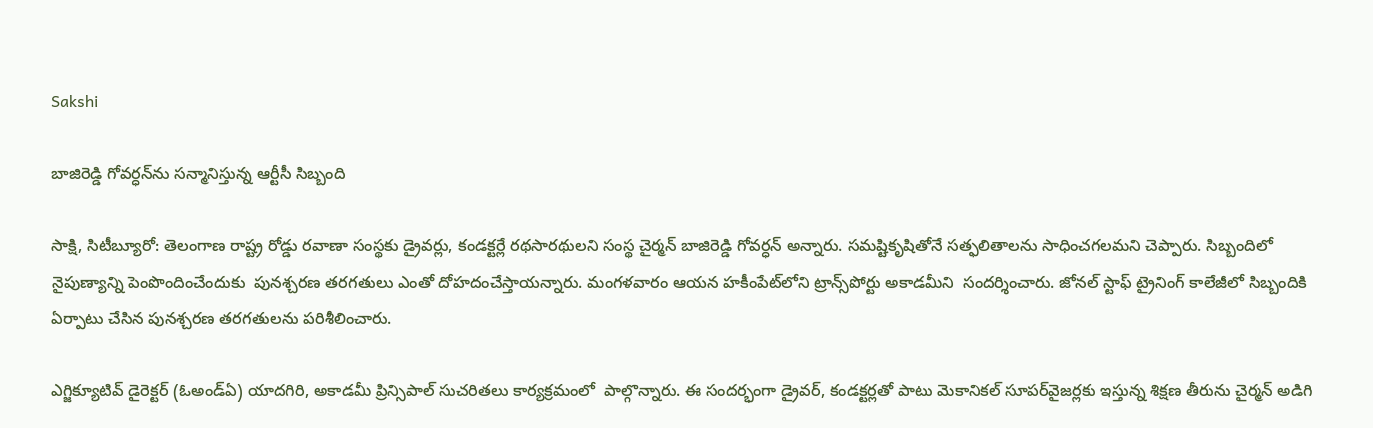Sakshi

బాజిరెడ్డి గోవర్ధన్‌ను సన్మానిస్తున్న ఆర్టీసీ సిబ్బంది

సాక్షి, సిటీబ్యూరో: తెలంగాణ రాష్ట్ర రోడ్డు రవాణా సంస్థకు డ్రైవర్లు, కండక్టర్లే రథసారథులని సంస్థ చైర్మన్‌ బాజిరెడ్డి గోవర్ధన్‌ అన్నారు. సమష్టికృషితోనే సత్ఫలితాలను సాధించగలమని చెప్పారు. సిబ్బందిలో నైపుణ్యాన్ని పెంపొందించేందుకు  పునశ్చరణ తరగతులు ఎంతో దోహదంచేస్తాయన్నారు. మంగళవారం ఆయన హకీంపేట్‌లోని ట్రాన్స్‌పోర్టు అకాడమీని  సందర్శించారు. జోనల్‌ స్టాఫ్‌ ట్రైనింగ్‌ కాలేజీలో సిబ్బందికి  ఏర్పాటు చేసిన పునశ్చరణ తరగతులను పరిశీలించారు.

ఎగ్జిక్యూటివ్‌ డైరెక్టర్‌ (ఓఅండ్‌ఏ) యాదగిరి, అకాడమీ ప్రిన్సిపాల్‌ సుచరితలు కార్యక్రమంలో  పాల్గొన్నారు. ఈ సందర్భంగా డ్రైవర్, కండక్టర్లతో పాటు మెకానికల్‌ సూపర్‌వైజర్లకు ఇస్తున్న శిక్షణ తీరును చైర్మన్‌ అడిగి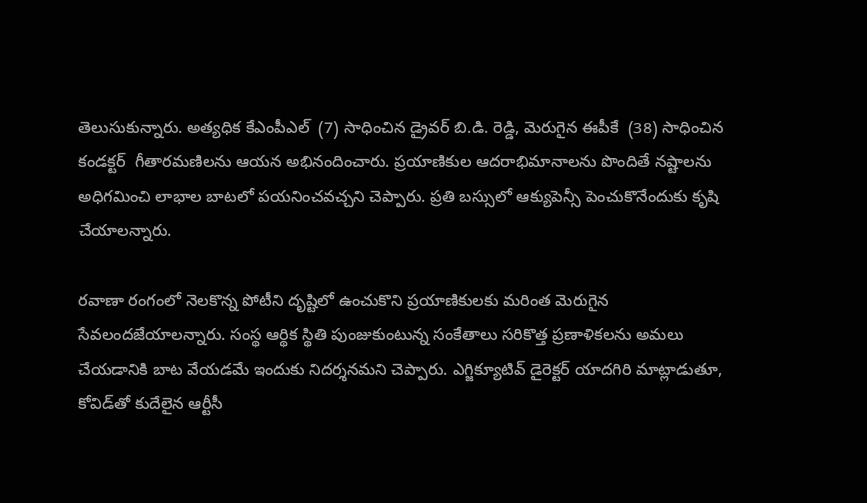తెలుసుకున్నారు. అత్యధిక కేఎంపీఎల్‌  (7) సాధించిన డ్రైవర్‌ బి.డి. రెడ్డి, మెరుగైన ఈపీకే  (38) సాధించిన కండక్టర్‌  గీతారమణిలను ఆయన అభినందించారు. ప్రయాణికుల ఆదరాభిమానాలను పొందితే నష్టాలను అధిగమించి లాభాల బాటలో పయనించవచ్చని చెప్పారు. ప్రతి బస్సులో ఆక్యుపెన్సీ పెంచుకొనేందుకు కృషి చేయాలన్నారు.

రవాణా రంగంలో నెలకొన్న పోటీని దృష్టిలో ఉంచుకొని ప్రయాణికులకు మరింత మెరుగైన సేవలందజేయాలన్నారు. సంస్థ ఆర్థిక స్థితి పుంజుకుంటున్న సంకేతాలు సరికొత్త ప్రణాళికలను అమలు చేయడానికి బాట వేయడమే ఇందుకు నిదర్శనమని చెప్పారు. ఎగ్జిక్యూటివ్‌ డైరెక్టర్‌ యాదగిరి మాట్లాడుతూ, కోవిడ్‌తో కుదేలైన ఆర్టీసీ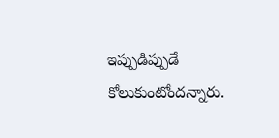ఇప్పుడిప్పుడే కోలుకుంటోందన్నారు.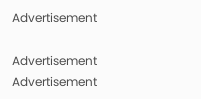Advertisement

Advertisement
Advertisement